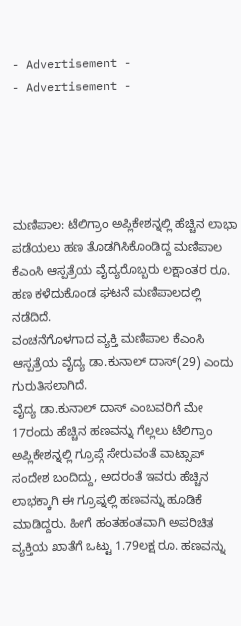- Advertisement -
- Advertisement -





ಮಣಿಪಾಲ: ಟೆಲಿಗ್ರಾಂ ಅಪ್ಲಿಕೇಶನ್ನಲ್ಲಿ ಹೆಚ್ಚಿನ ಲಾಭಾ ಪಡೆಯಲು ಹಣ ತೊಡಗಿಸಿಕೊಂಡಿದ್ದ ಮಣಿಪಾಲ ಕೆಎಂಸಿ ಆಸ್ಪತ್ರೆಯ ವೈದ್ಯರೊಬ್ಬರು ಲಕ್ಷಾಂತರ ರೂ. ಹಣ ಕಳೆದುಕೊಂಡ ಘಟನೆ ಮಣಿಪಾಲದಲ್ಲಿ ನಡೆದಿದೆ.
ವಂಚನೆಗೊಳಗಾದ ವ್ಯಕ್ತಿ ಮಣಿಪಾಲ ಕೆಎಂಸಿ ಆಸ್ಪತ್ರೆಯ ವೈದ್ಯ ಡಾ.ಕುನಾಲ್ ದಾಸ್(29) ಎಂದು ಗುರುತಿಸಲಾಗಿದೆ.
ವೈದ್ಯ ಡಾ.ಕುನಾಲ್ ದಾಸ್ ಎಂಬವರಿಗೆ ಮೇ 17ರಂದು ಹೆಚ್ಚಿನ ಹಣವನ್ನು ಗೆಲ್ಲಲು ಟೆಲಿಗ್ರಾಂ ಅಪ್ಲಿಕೇಶನ್ನಲ್ಲಿ ಗ್ರೂಪ್ಗೆ ಸೇರುವಂತೆ ವಾಟ್ಸಾಪ್ ಸಂದೇಶ ಬಂದಿದ್ದು, ಅದರಂತೆ ಇವರು ಹೆಚ್ಚಿನ ಲಾಭಕ್ಕಾಗಿ ಈ ಗ್ರೂಪ್ನಲ್ಲಿ ಹಣವನ್ನು ಹೂಡಿಕೆ ಮಾಡಿದ್ದರು. ಹೀಗೆ ಹಂತಹಂತವಾಗಿ ಅಪರಿಚಿತ ವ್ಯಕ್ತಿಯ ಖಾತೆಗೆ ಒಟ್ಟು 1.79ಲಕ್ಷ ರೂ. ಹಣವನ್ನು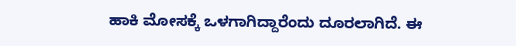ಹಾಕಿ ಮೋಸಕ್ಕೆ ಒಳಗಾಗಿದ್ದಾರೆಂದು ದೂರಲಾಗಿದೆ. ಈ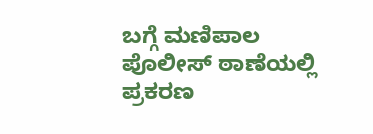ಬಗ್ಗೆ ಮಣಿಪಾಲ ಪೊಲೀಸ್ ಠಾಣೆಯಲ್ಲಿ ಪ್ರಕರಣ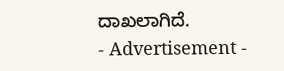ದಾಖಲಾಗಿದೆ.
- Advertisement -